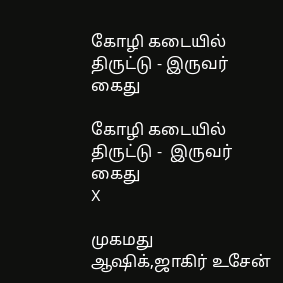கோழி கடையில் திருட்டு - இருவர் கைது

கோழி கடையில் திருட்டு -  இருவர் கைது
X

முகமது ஆஷிக்,ஜாகிர் உசேன்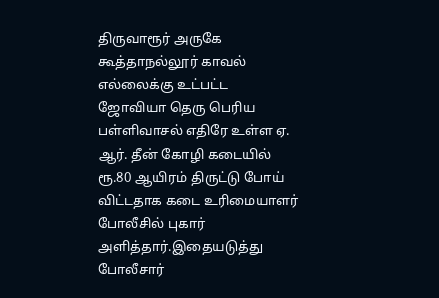திருவாரூர் அருகே கூத்தாநல்லூர் காவல் எல்லைக்கு உட்பட்ட ஜோவியா தெரு பெரிய பள்ளிவாசல் எதிரே உள்ள ஏ. ஆர். தீன் கோழி கடையில் ரூ.80 ஆயிரம் திருட்டு போய் விட்டதாக கடை உரிமையாளர் போலீசில் புகார் அளித்தார்.இதையடுத்து போலீசார்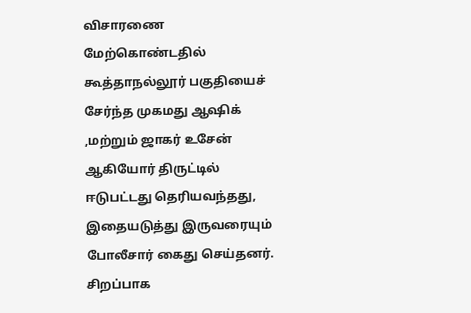விசாரணை மேற்கொண்டதில் கூத்தாநல்லூர் பகுதியைச் சேர்ந்த முகமது ஆஷிக் ,மற்றும் ஜாகர் உசேன் ஆகியோர் திருட்டில் ஈடுபட்டது தெரியவந்தது, இதையடுத்து இருவரையும் போலீசார் கைது செய்தனர். சிறப்பாக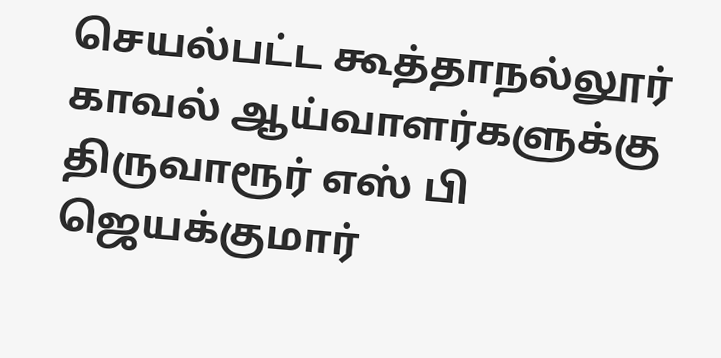செயல்பட்ட கூத்தாநல்லூர் காவல் ஆய்வாளர்களுக்கு திருவாரூர் எஸ் பி ஜெயக்குமார்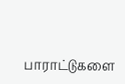பாராட்டுகளை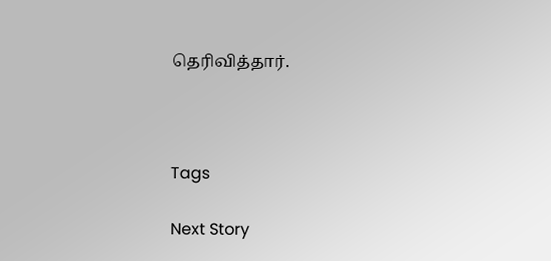தெரிவித்தார்.



Tags

Next Story